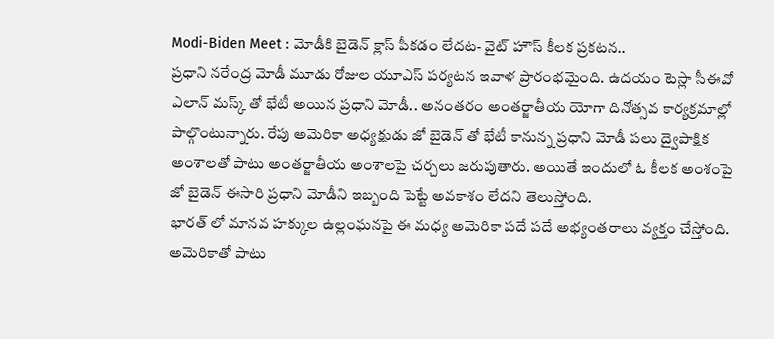Modi-Biden Meet : మోడీకి బైడెన్ క్లాస్ పీకడం లేదట- వైట్ హౌస్ కీలక ప్రకటన..
ప్రధాని నరేంద్ర మోడీ మూడు రోజుల యూఎస్ పర్యటన ఇవాళ ప్రారంభమైంది. ఉదయం టెస్లా సీఈవో ఎలాన్ మస్క్ తో భేటీ అయిన ప్రధాని మోడీ.. అనంతరం అంతర్జాతీయ యోగా దినోత్సవ కార్యక్రమాల్లో పాల్గొంటున్నారు. రేపు అమెరికా అధ్యక్షుడు జో బైడెన్ తో భేటీ కానున్న ప్రధాని మోడీ పలు ద్వైపాక్షిక అంశాలతో పాటు అంతర్జాతీయ అంశాలపై చర్చలు జరుపుతారు. అయితే ఇందులో ఓ కీలక అంశంపై జో బైడెన్ ఈసారి ప్రధాని మోడీని ఇబ్బంది పెట్టే అవకాశం లేదని తెలుస్తోంది.
భారత్ లో మానవ హక్కుల ఉల్లంఘనపై ఈ మధ్య అమెరికా పదే పదే అభ్యంతరాలు వ్యక్తం చేస్తోంది. అమెరికాతో పాటు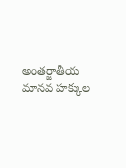అంతర్జాతీయ మానవ హక్కుల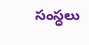సంస్ధలు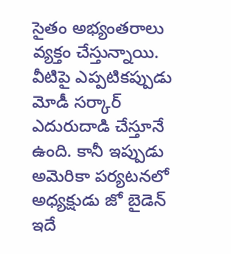సైతం అభ్యంతరాలు వ్యక్తం చేస్తున్నాయి. వీటిపై ఎప్పటికప్పుడు మోడీ సర్కార్ ఎదురుదాడి చేస్తూనే ఉంది. కానీ ఇప్పుడు అమెరికా పర్యటనలో అధ్యక్షుడు జో బైడెన్ ఇదే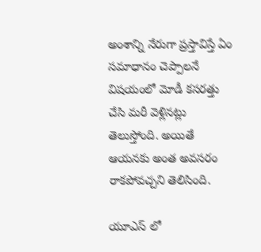అంశాన్ని నేరుగా ప్రస్తావిస్తే ఏం సమాధానం చెప్పాలనే విషయంలో మోడీ కసరత్తు చేసి మరీ వెళ్లినట్లు తెలుస్తోంది. అయితే ఆయనకు అంత అవసరం రాకపోవచ్చని తెలిసింది.

యూఎస్ లో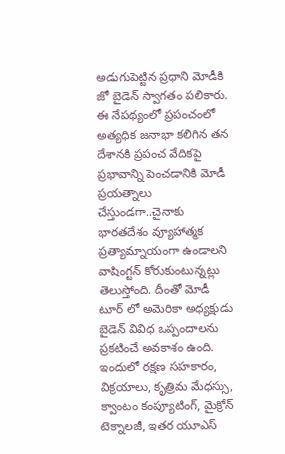అడుగుపెట్టిన ప్రధాని మోడీకి జో బైడెన్ స్వాగతం పలికారు. ఈ నేపథ్యంలో ప్రపంచంలో అత్యధిక జనాభా కలిగిన తన దేశానకి ప్రపంచ వేదికపై ప్రభావాన్ని పెంచడానికి మోడీ ప్రయత్నాలు చేస్తుండగా..చైనాకు భారతదేశం వ్యూహాత్మక ప్రత్యామ్నాయంగా ఉండాలని వాషింగ్టన్ కోరుకుంటున్నట్లు తెలుస్తోంది. దీంతో మోడీ టూర్ లో అమెరికా అధ్యక్షుడు బైడెన్ వివిధ ఒప్పందాలను ప్రకటించే అవకాశం ఉంది. ఇందులో రక్షణ సహకారం, విక్రయాలు, కృత్రిమ మేధస్సు, క్వాంటం కంప్యూటింగ్, మైక్రోన్ టెక్నాలజీ, ఇతర యూఎస్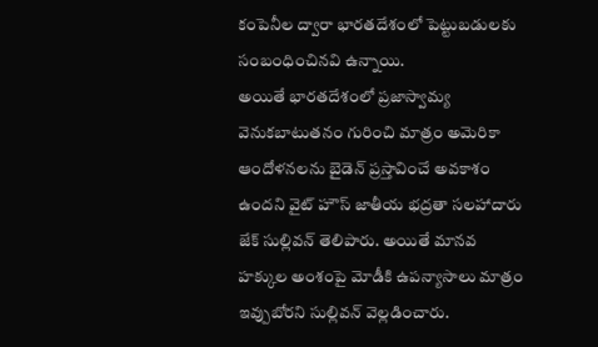కంపెనీల ద్వారా భారతదేశంలో పెట్టుబడులకు సంబంధించినవి ఉన్నాయి.
అయితే భారతదేశంలో ప్రజాస్వామ్య వెనుకబాటుతనం గురించి మాత్రం అమెరికా ఆందోళనలను బైడెన్ ప్రస్తావించే అవకాశం ఉందని వైట్ హౌస్ జాతీయ భద్రతా సలహాదారు జేక్ సుల్లివన్ తెలిపారు. అయితే మానవ హక్కుల అంశంపై మోడీకి ఉపన్యాసాలు మాత్రం ఇవ్పుబోరని సుల్లివన్ వెల్లడించారు.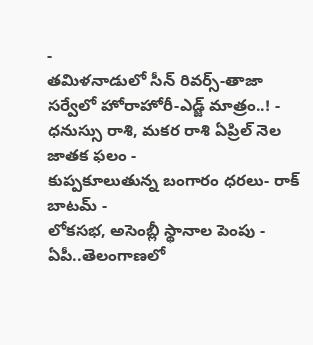-
తమిళనాడులో సీన్ రివర్స్-తాజా సర్వేలో హోరాహోరీ-ఎడ్జ్ మాత్రం..! -
ధనుస్సు రాశి, మకర రాశి ఏప్రిల్ నెల జాతక ఫలం -
కుప్పకూలుతున్న బంగారం ధరలు- రాక్ బాటమ్ -
లోకసభ, అసెంబ్లీ స్థానాల పెంపు - ఏపీ..తెలంగాణలో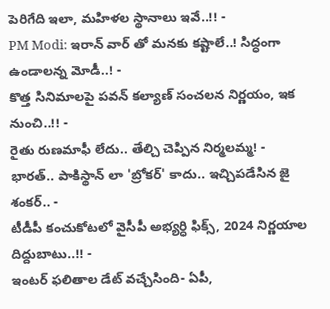పెరిగేది ఇలా, మహిళల స్థానాలు ఇవే..!! -
PM Modi: ఇరాన్ వార్ తో మనకు కష్టాలే..! సిద్ధంగా ఉండాలన్న మోడీ..! -
కొత్త సినిమాలపై పవన్ కల్యాణ్ సంచలన నిర్ణయం, ఇక నుంచి..!! -
రైతు రుణమాఫీ లేదు.. తేల్చి చెప్పిన నిర్మలమ్మ! -
భారత్.. పాకిస్థాన్ లా 'బ్రోకర్' కాదు.. ఇచ్చిపడేసిన జై శంకర్.. -
టీడీపీ కంచుకోటలో వైసీపీ అభ్యర్ధి ఫిక్స్, 2024 నిర్ణయాల దిద్దుబాటు..!! -
ఇంటర్ ఫలితాల డేట్ వచ్చేసింది- ఏపీ,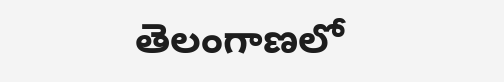తెలంగాణలో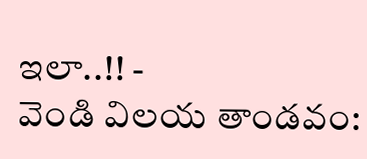ఇలా..!! -
వెండి విలయ తాండవం: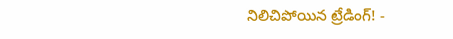నిలిచిపోయిన ట్రేడింగ్! -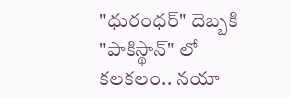"ధురంధర్" దెబ్బకి "పాకిస్థాన్" లో కలకలం.. నయా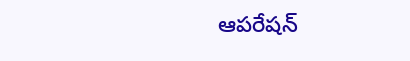ఆపరేషన్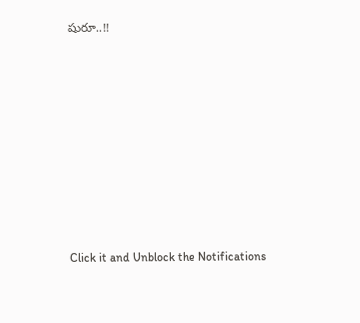షురూ..!!











Click it and Unblock the Notifications